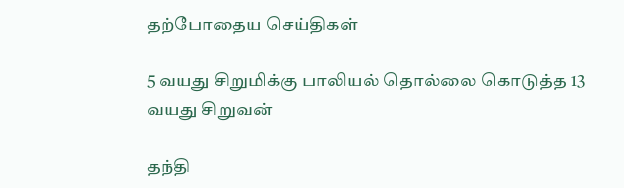தற்போதைய செய்திகள்

5 வயது சிறுமிக்கு பாலியல் தொல்லை கொடுத்த 13 வயது சிறுவன்

தந்தி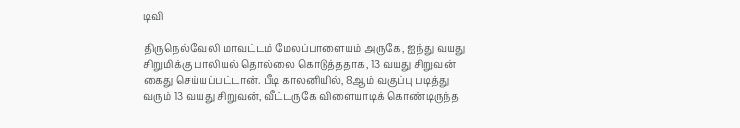டிவி

திருநெல்வேலி மாவட்டம் மேலப்பாளையம் அருகே, ஐந்து வயது சிறுமிக்கு பாலியல் தொல்லை கொடுத்ததாக, 13 வயது சிறுவன் கைது செய்யப்பட்டான். பீடி காலனியில், 8ஆம் வகுப்பு படித்து வரும் 13 வயது சிறுவன், வீட்டருகே விளையாடிக் கொண்டிருந்த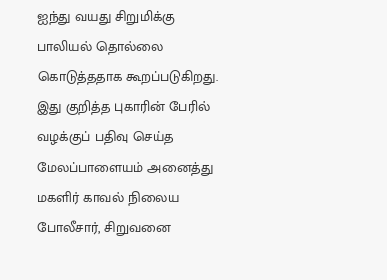ஐந்து வயது சிறுமிக்கு பாலியல் தொல்லை கொடுத்ததாக கூறப்படுகிறது. இது குறித்த புகாரின் பேரில் வழக்குப் பதிவு செய்த மேலப்பாளையம் அனைத்து மகளிர் காவல் நிலைய போலீசார், சிறுவனை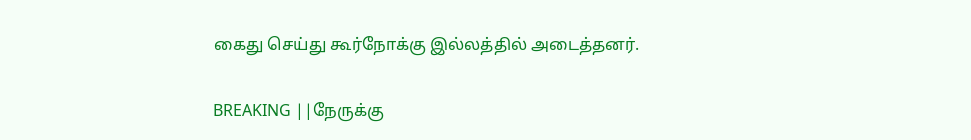கைது செய்து கூர்நோக்கு இல்லத்தில் அடைத்தனர்.

BREAKING ||நேருக்கு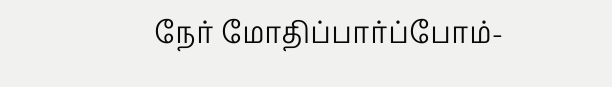நேர் மோதிப்பார்ப்போம்-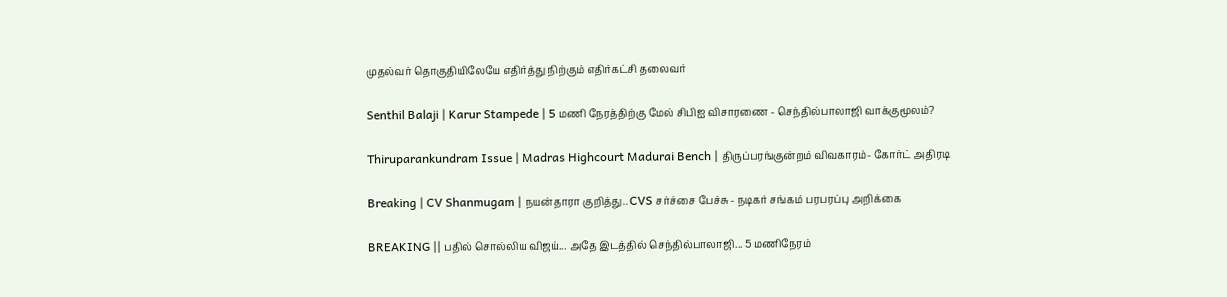முதல்வர் தொகுதியிலேயே எதிர்த்து நிற்கும் எதிர்கட்சி தலைவர்

Senthil Balaji | Karur Stampede | 5 மணி நேரத்திற்கு மேல் சிபிஐ விசாரணை - செந்தில்பாலாஜி வாக்குமூலம்?

Thiruparankundram Issue | Madras Highcourt Madurai Bench | திருப்பரங்குன்றம் விவகாரம்- கோர்ட் அதிரடி

Breaking | CV Shanmugam | நயன்தாரா குறித்து.. CVS சர்ச்சை பேச்சு - நடிகர் சங்கம் பரபரப்பு அறிக்கை

BREAKING || பதில் சொல்லிய விஜய்... அதே இடத்தில் செந்தில்பாலாஜி... 5 மணிநேரம்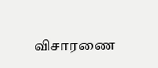விசாரணை